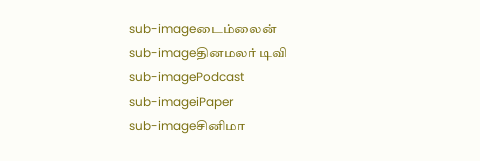sub-imageடைம்லைன்
sub-imageதினமலர் டிவி
sub-imagePodcast
sub-imageiPaper
sub-imageசினிமா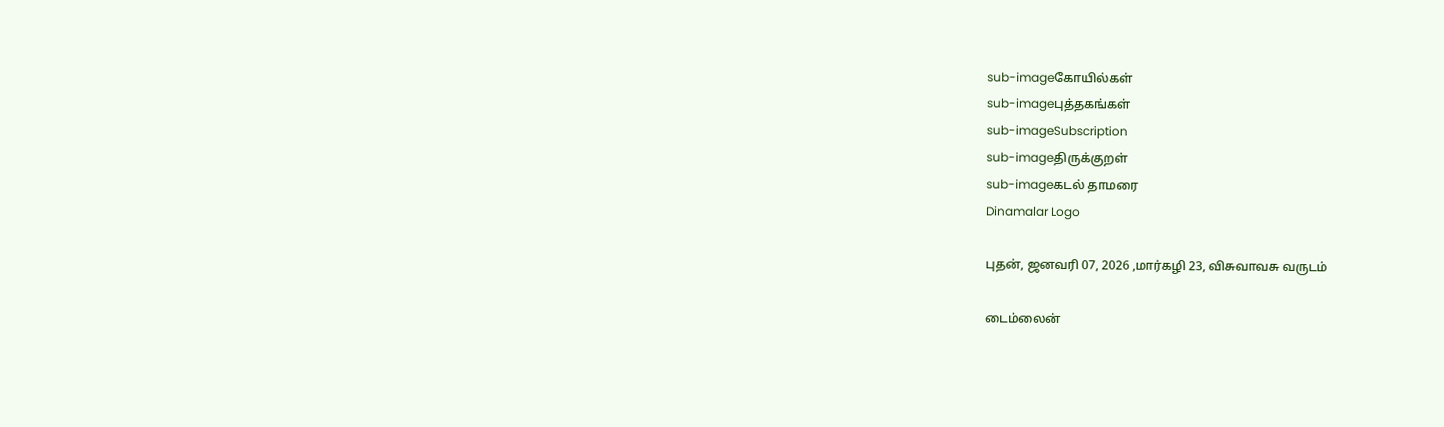sub-imageகோயில்கள்
sub-imageபுத்தகங்கள்
sub-imageSubscription
sub-imageதிருக்குறள்
sub-imageகடல் தாமரை
Dinamalar Logo

புதன், ஜனவரி 07, 2026 ,மார்கழி 23, விசுவாவசு வருடம்

டைம்லைன்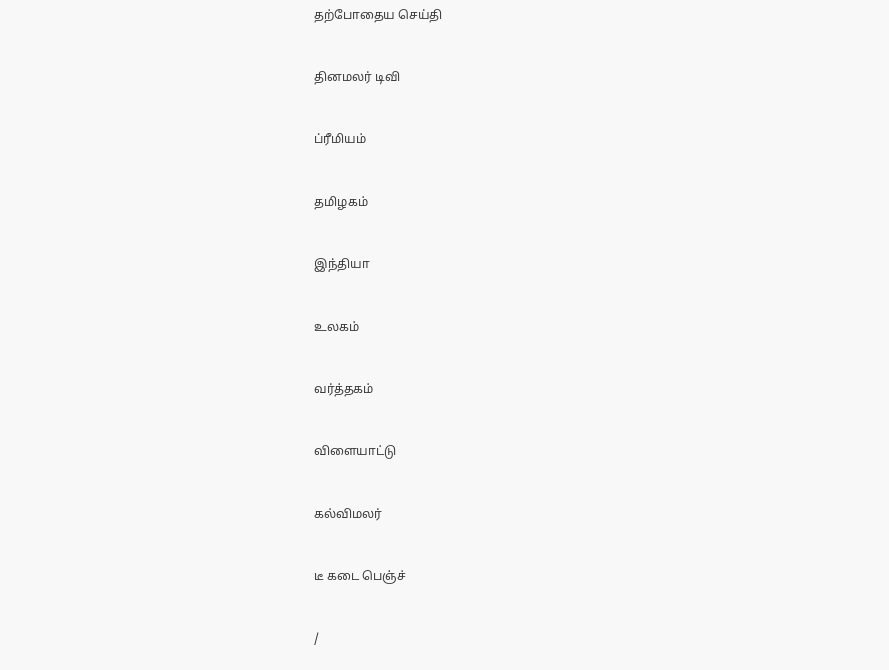தற்போதைய செய்தி


தினமலர் டிவி


ப்ரீமியம்


தமிழகம்


இந்தியா


உலகம்


வர்த்தகம்


விளையாட்டு


கல்விமலர்


டீ கடை பெஞ்ச்


/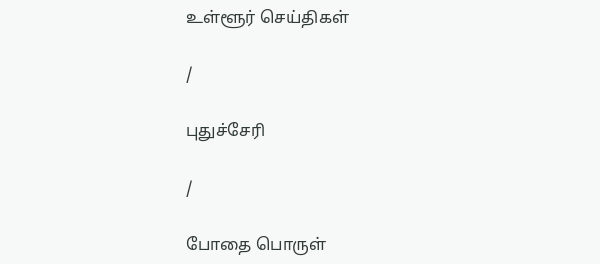உள்ளூர் செய்திகள்

/

புதுச்சேரி

/

போதை பொருள்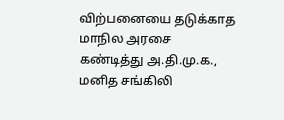விற்பனையை தடுக்காத மாநில அரசை கண்டித்து அ.தி.மு.க., மனித சங்கிலி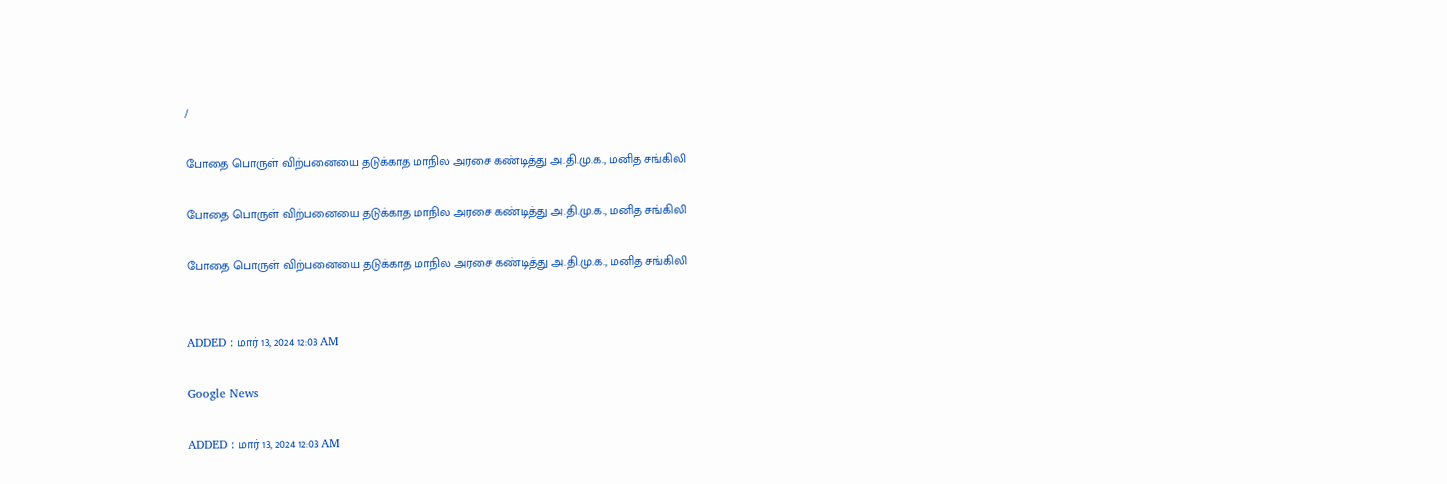/

போதை பொருள் விற்பனையை தடுக்காத மாநில அரசை கண்டித்து அ.தி.மு.க., மனித சங்கிலி

போதை பொருள் விற்பனையை தடுக்காத மாநில அரசை கண்டித்து அ.தி.மு.க., மனித சங்கிலி

போதை பொருள் விற்பனையை தடுக்காத மாநில அரசை கண்டித்து அ.தி.மு.க., மனித சங்கிலி


ADDED : மார் 13, 2024 12:03 AM

Google News

ADDED : மார் 13, 2024 12:03 AM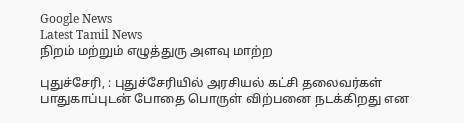Google News
Latest Tamil News
நிறம் மற்றும் எழுத்துரு அளவு மாற்ற

புதுச்சேரி, : புதுச்சேரியில் அரசியல் கட்சி தலைவர்கள் பாதுகாப்புடன் போதை பொருள் விற்பனை நடக்கிறது என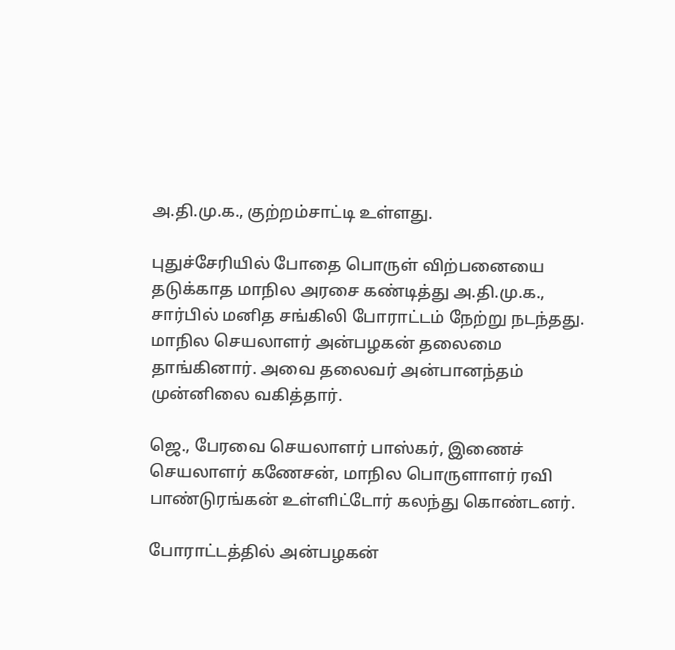அ.தி.மு.க., குற்றம்சாட்டி உள்ளது.

புதுச்சேரியில் போதை பொருள் விற்பனையை தடுக்காத மாநில அரசை கண்டித்து அ.தி.மு.க., சார்பில் மனித சங்கிலி போராட்டம் நேற்று நடந்தது. மாநில செயலாளர் அன்பழகன் தலைமை தாங்கினார். அவை தலைவர் அன்பானந்தம் முன்னிலை வகித்தார்.

ஜெ., பேரவை செயலாளர் பாஸ்கர், இணைச் செயலாளர் கணேசன், மாநில பொருளாளர் ரவி பாண்டுரங்கன் உள்ளிட்டோர் கலந்து கொண்டனர்.

போராட்டத்தில் அன்பழகன்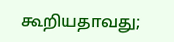கூறியதாவது;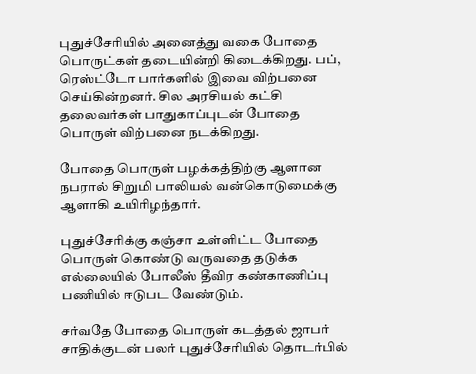புதுச்சேரியில் அனைத்து வகை போதை பொருட்கள் தடையின்றி கிடைக்கிறது. பப், ரெஸ்ட்டோ பார்களில் இவை விற்பனை செய்கின்றனர். சில அரசியல் கட்சி தலைவர்கள் பாதுகாப்புடன் போதை பொருள் விற்பனை நடக்கிறது.

போதை பொருள் பழக்கத்திற்கு ஆளான நபரால் சிறுமி பாலியல் வன்கொடுமைக்கு ஆளாகி உயிரிழந்தார்.

புதுச்சேரிக்கு கஞ்சா உள்ளிட்ட போதை பொருள் கொண்டு வருவதை தடுக்க எல்லையில் போலீஸ் தீவிர கண்காணிப்பு பணியில் ஈடுபட வேண்டும்.

சர்வதே போதை பொருள் கடத்தல் ஜாபர் சாதிக்குடன் பலர் புதுச்சேரியில் தொடர்பில்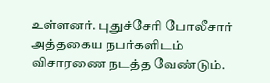உள்ளனர். புதுச்சேரி போலீசார் அத்தகைய நபர்களிடம் விசாரணை நடத்த வேண்டும்.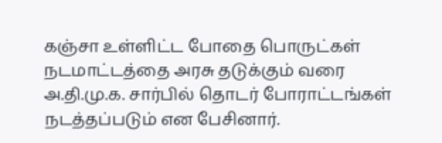கஞ்சா உள்ளிட்ட போதை பொருட்கள் நடமாட்டத்தை அரசு தடுக்கும் வரை அ.தி.மு.க. சார்பில் தொடர் போராட்டங்கள் நடத்தப்படும் என பேசினார்.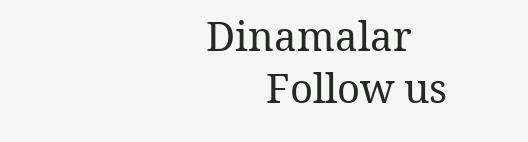Dinamalar
      Follow us